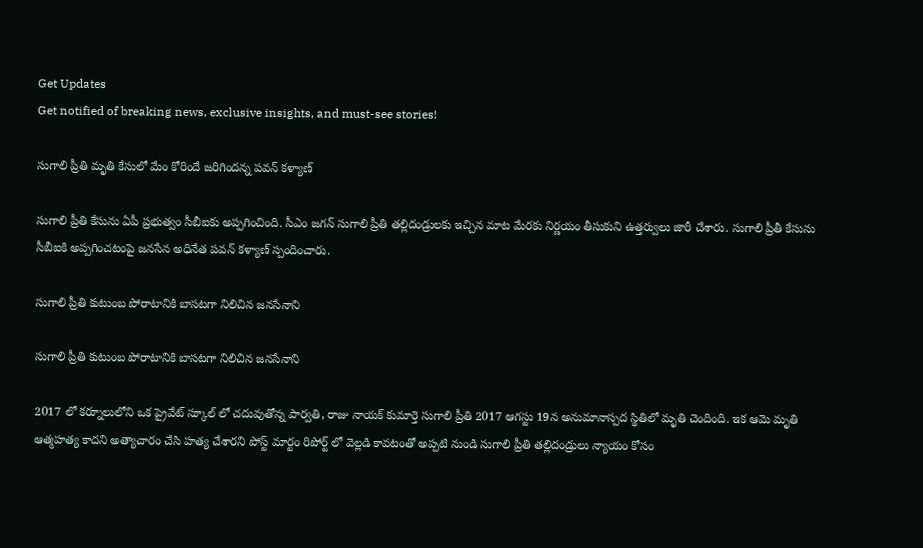Get Updates
Get notified of breaking news, exclusive insights, and must-see stories!

సుగాలి ప్రీతి మృతి కేసులో మేం కోరిందే జరిగిందన్న పవన్ కళ్యాణ్

సుగాలి ప్రీతి కేసును ఏపీ ప్రభుత్వం సీబీఐకు అప్పగించింది. సీఎం జగన్ సుగాలి ప్రీతి తల్లిదండ్రులకు ఇచ్చిన మాట మేరకు నిర్ణయం తీసుకుని ఉత్తర్వులు జారీ చేశారు. సుగాలి ప్రీతీ కేసును సీబీఐకి అప్పగించటంపై జనసేన అధినేత పవన్ కళ్యాణ్ స్పందించారు.

సుగాలి ప్రీతి కుటుంబ పోరాటానికి బాసటగా నిలిచిన జనసేనాని

సుగాలి ప్రీతి కుటుంబ పోరాటానికి బాసటగా నిలిచిన జనసేనాని

2017 లో కర్నూలులోని ఒక ప్రైవేట్ స్కూల్ లో చదువుతోన్న పార్వతి, రాజు నాయక్ కుమార్తె సుగాలి ప్రీతి 2017 ఆగస్టు 19న అనుమానాస్పద స్థితిలో మృతి చెందింది. ఇక ఆమె మృతి ఆత్మహత్య కాదని అత్యాచారం చేసి హత్య చేశారని పోస్ట్ మార్టం రిపోర్ట్ లో వెల్లడి కావటంతో అప్పటి నుండి సుగాలి ప్రీతి తల్లిదండ్రులు న్యాయం కోసం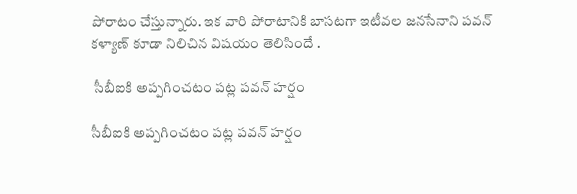పోరాటం చేస్తున్నారు. ఇక వారి పోరాటానికి బాసటగా ఇటీవల జనసేనాని పవన్ కళ్యాణ్ కూడా నిలిచిన విషయం తెలిసిందే .

 సీబీఐకి అప్పగించటం పట్ల పవన్ హర్షం

సీబీఐకి అప్పగించటం పట్ల పవన్ హర్షం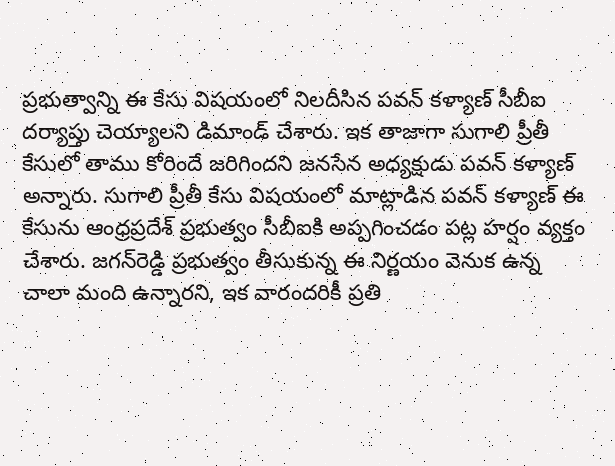ప్రభుత్వాన్ని ఈ కేసు విషయంలో నిలదీసిన పవన్ కళ్యాణ్ సీబీఐ దర్యాప్తు చెయ్యాలని డిమాండ్ చేశారు. ఇక తాజాగా సుగాలి ప్రీతీ కేసులో తాము కోరిందే జరిగిందని జనసేన అధ్యక్షుడు పవన్ కళ్యాణ్ అన్నారు. సుగాలి ప్రీతీ కేసు విషయంలో మాట్లాడిన పవన్ కళ్యాణ్ ఈ కేసును ఆంధ్రప్రదేశ్ ప్రభుత్వం సీబీఐకి అప్పగించడం పట్ల హర్షం వ్యక్తం చేశారు. జగన్‌రెడ్డి ప్రభుత్వం తీసుకున్న ఈ నిర్ణయం వెనుక ఉన్న చాలా మంది ఉన్నారని, ఇక వారందరికీ ప్రతి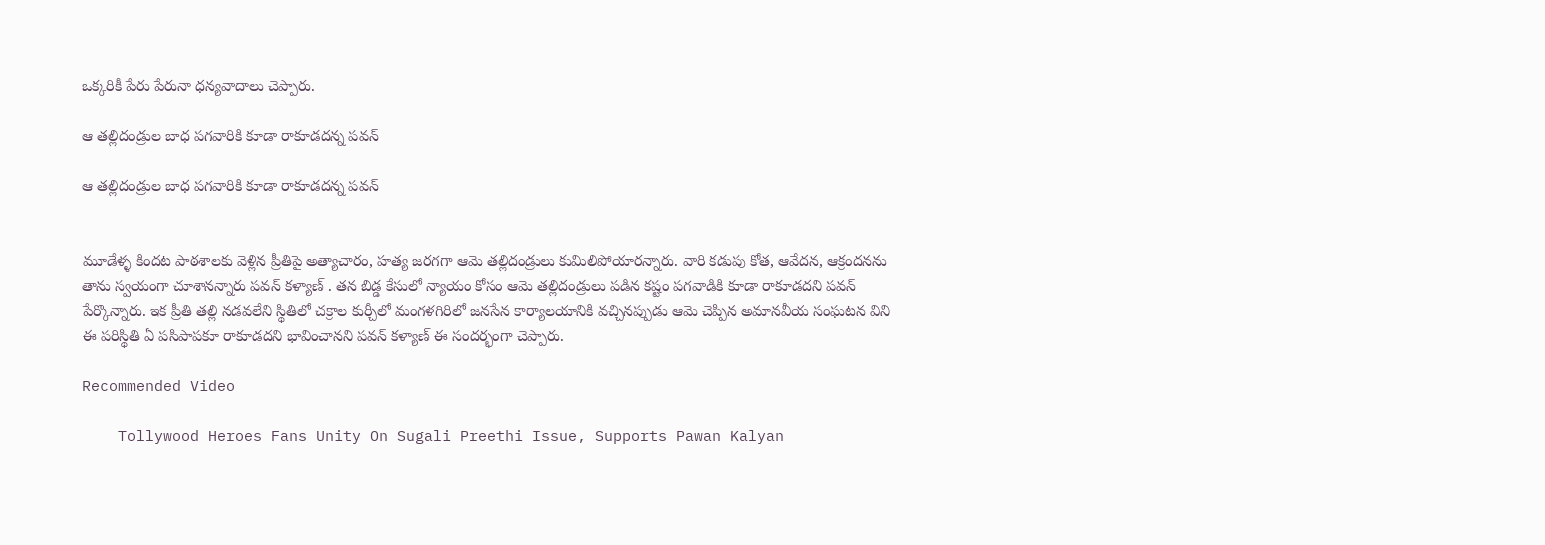ఒక్కరికీ పేరు పేరునా ధన్యవాదాలు చెప్పారు.

ఆ తల్లిదండ్రుల బాధ పగవారికి కూడా రాకూడదన్న పవన్

ఆ తల్లిదండ్రుల బాధ పగవారికి కూడా రాకూడదన్న పవన్


మూడేళ్ళ కిందట పాఠశాలకు వెళ్లిన ప్రీతిపై అత్యాచారం, హత్య జరగగా ఆమె తల్లిదండ్రులు కుమిలిపోయారన్నారు. వారి కడుపు కోత, ఆవేదన, ఆక్రందనను తాను స్వయంగా చూశానన్నారు పవన్ కళ్యాణ్ . తన బిడ్డ కేసులో న్యాయం కోసం ఆమె తల్లిదండ్రులు పడిన కష్టం పగవాడికి కూడా రాకూడదని పవన్ పేర్కొన్నారు. ఇక ప్రీతి తల్లి నడవలేని స్థితిలో చక్రాల కుర్చీలో మంగళగిరిలో జనసేన కార్యాలయానికి వచ్చినప్పుడు ఆమె చెప్పిన అమానవీయ సంఘటన విని ఈ పరిస్థితి ఏ పసిపాపకూ రాకూడదని భావించానని పవన్ కళ్యాణ్ ఈ సందర్భంగా చెప్పారు.

Recommended Video

    Tollywood Heroes Fans Unity On Sugali Preethi Issue, Supports Pawan Kalyan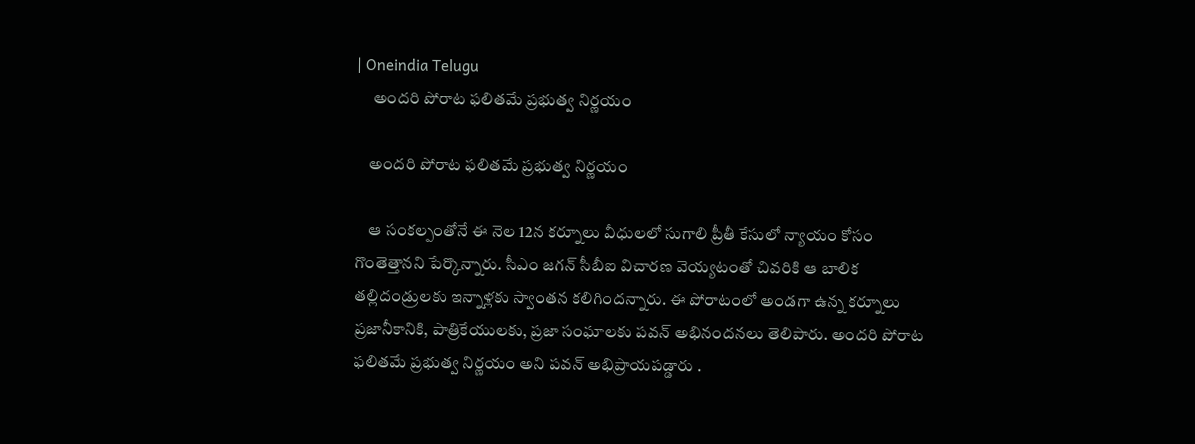| Oneindia Telugu
     అందరి పోరాట ఫలితమే ప్రభుత్వ నిర్ణయం

    అందరి పోరాట ఫలితమే ప్రభుత్వ నిర్ణయం

    ఆ సంకల్పంతోనే ఈ నెల 12న కర్నూలు వీధులలో సుగాలి ప్రీతీ కేసులో న్యాయం కోసం గొంతెత్తానని పేర్కొన్నారు. సీఎం జగన్ సీబీఐ విచారణ వెయ్యటంతో చివరికి ఆ బాలిక తల్లిదండ్రులకు ఇన్నాళ్లకు స్వాంతన కలిగిందన్నారు. ఈ పోరాటంలో అండగా ఉన్న కర్నూలు ప్రజానీకానికి, పాత్రికేయులకు, ప్రజా సంఘాలకు పవన్ అభినందనలు తెలిపారు. అందరి పోరాట ఫలితమే ప్రభుత్వ నిర్ణయం అని పవన్ అభిప్రాయపడ్డారు .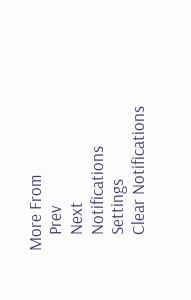More From
    Prev
    Next
    Notifications
    Settings
    Clear Notifications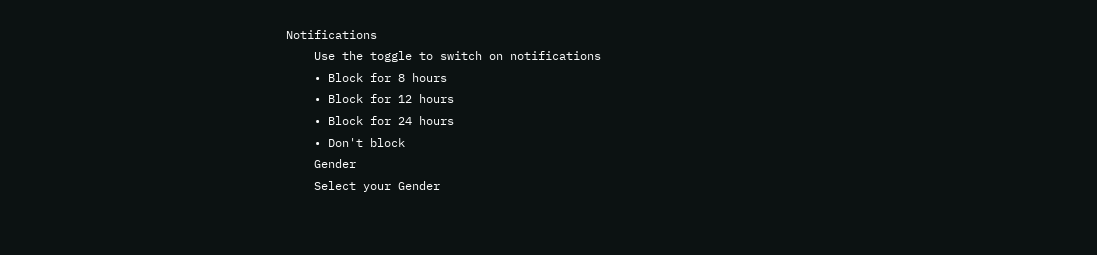Notifications
    Use the toggle to switch on notifications
    • Block for 8 hours
    • Block for 12 hours
    • Block for 24 hours
    • Don't block
    Gender
    Select your Gender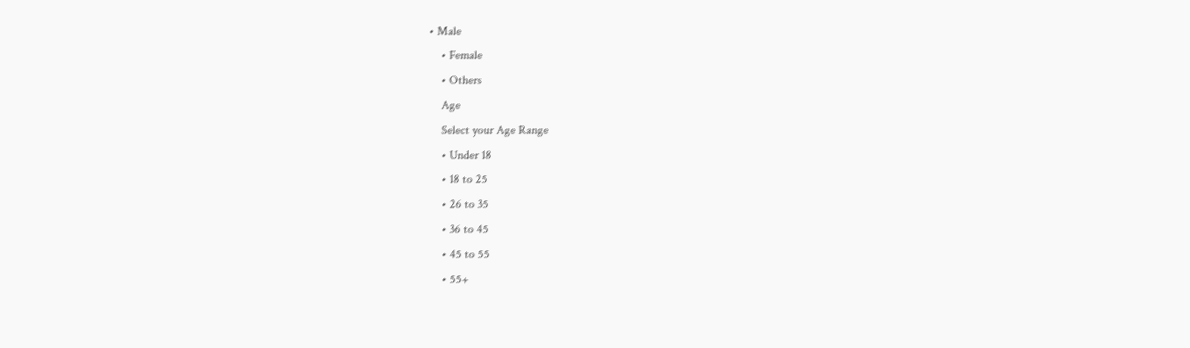• Male
    • Female
    • Others
    Age
    Select your Age Range
    • Under 18
    • 18 to 25
    • 26 to 35
    • 36 to 45
    • 45 to 55
    • 55+